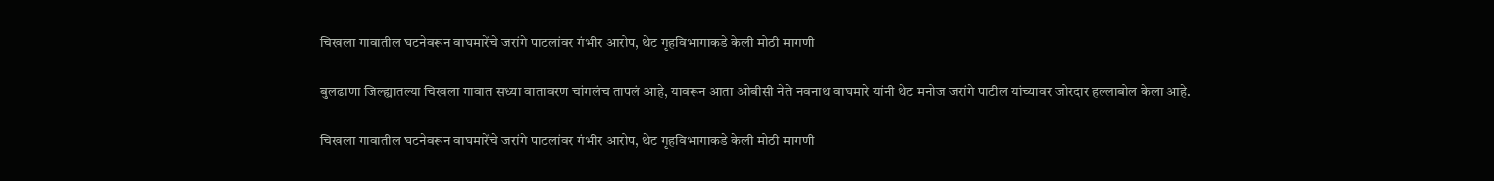चिखला गावातील घटनेवरून वाघमारेंचे जरांगे पाटलांवर गंभीर आरोप, थेट गृहविभागाकडे केली मोठी मागणी

बुलढाणा जिल्ह्यातल्या चिखला गावात सध्या वातावरण चांगलंच तापलं आहे, यावरून आता ओबीसी नेते नवनाथ वाघमारे यांनी थेट मनोज जरांगे पाटील यांच्यावर जोरदार हल्लाबोल केला आहे.

चिखला गावातील घटनेवरून वाघमारेंचे जरांगे पाटलांवर गंभीर आरोप, थेट गृहविभागाकडे केली मोठी मागणी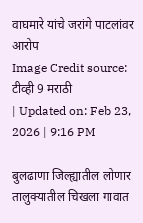वाघमारे यांचे जरांगे पाटलांवर आरोप
Image Credit source: टीव्ही 9 मराठी
| Updated on: Feb 23, 2026 | 9:16 PM

बुलढाणा जिल्ह्यातील लोणार तालुक्यातील चिखला गावात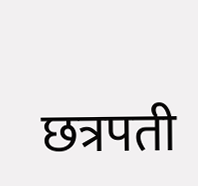छत्रपती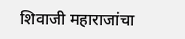शिवाजी महाराजांचा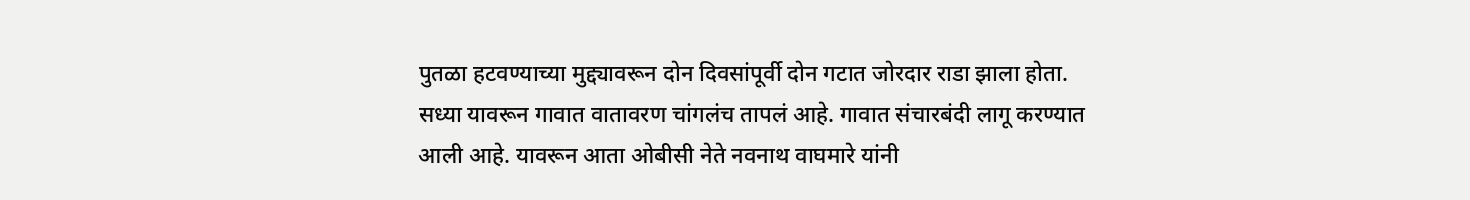पुतळा हटवण्याच्या मुद्द्यावरून दोन दिवसांपूर्वी दोन गटात जोरदार राडा झाला होता. सध्या यावरून गावात वातावरण चांगलंच तापलं आहे. गावात संचारबंदी लागू करण्यात आली आहे. यावरून आता ओबीसी नेते नवनाथ वाघमारे यांनी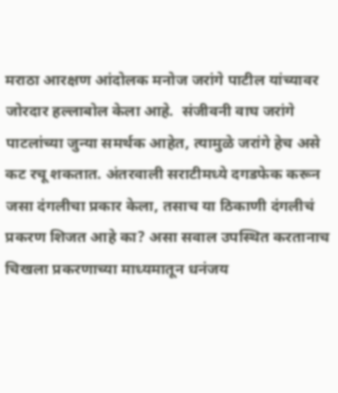मराठा आरक्षण आंदोलक मनोज जरांगे पाटील यांच्यावर जोरदार हल्लाबोल केला आहे.  संजीवनी वाघ जरांगे पाटलांच्या जुन्या समर्थक आहेत, त्यामुळे जरांगे हेच असे कट रचू शकतात. अंतरवाली सराटीमध्ये दगडफेक करून जसा दंगलीचा प्रकार केला, तसाच या ठिकाणी दंगलीचं प्रकरण शिजत आहे का? असा सवाल उपस्थित करतानाच  चिखला प्रकरणाच्या माध्यमातून धनंजय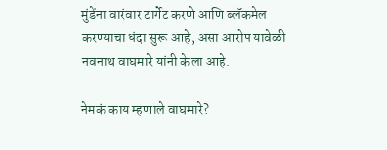मुंडेंना वारंवार टार्गेट करणे आणि ब्लॅकमेल करण्याचा धंदा सुरू आहे, असा आरोप यावेळी नवनाथ वाघमारे यांनी केला आहे.

नेमकं काय म्हणाले वाघमारे?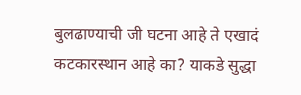बुलढाण्याची जी घटना आहे ते एखादं कटकारस्थान आहे का? याकडे सुद्धा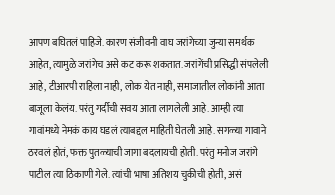आपण बघितलं पाहिजे. कारण संजीवनी वाघ जरांगेच्या जुन्या समर्थक आहेत, त्यामुळे जरांगेच असे कट करू शकतात. जरांगेंची प्रसिद्धी संपलेली आहे, टीआरपी राहिला नाही, लोक येत नाही, समाजातील लोकांनी आता बाजूला केलंय. परंतु गर्दीची सवय आता लागलेली आहे. आम्ही त्या गावांमध्ये नेमकं काय घडलं त्याबद्दल माहिती घेतली आहे. सगळ्या गावाने ठरवलं होतं, फक्त पुतळ्याची जागा बदलायची होती. परंतु मनोज जरांगे पाटील त्या ठिकाणी गेले. त्यांची भाषा अतिशय चुकीची होती, असं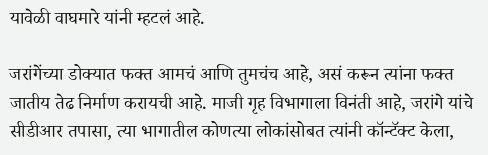यावेळी वाघमारे यांनी म्हटलं आहे.

जरांगेंच्या डोक्यात फक्त आमचं आणि तुमचंच आहे, असं करून त्यांना फक्त जातीय तेढ निर्माण करायची आहे. माजी गृह विभागाला विनंती आहे, जरांगे यांचे सीडीआर तपासा, त्या भागातील कोणत्या लोकांसोबत त्यांनी कॉन्टॅक्ट केला,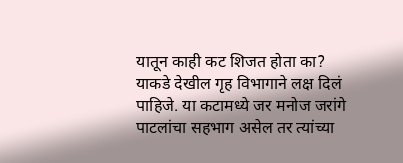यातून काही कट शिजत होता का? याकडे देखील गृह विभागाने लक्ष दिलं पाहिजे. या कटामध्ये जर मनोज जरांगे पाटलांचा सहभाग असेल तर त्यांच्या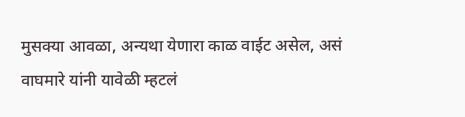मुसक्या आवळा, अन्यथा येणारा काळ वाईट असेल, असं वाघमारे यांनी यावेळी म्हटलं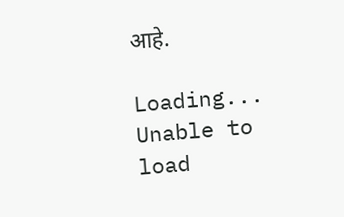आहे.

Loading...
Unable to load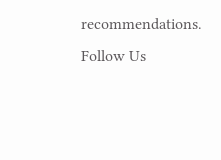recommendations.
Follow Us